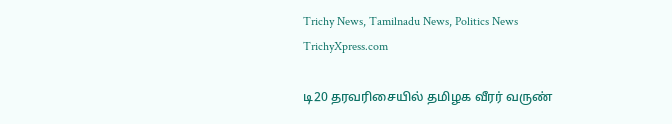Trichy News, Tamilnadu News, Politics News TrichyXpress.com

டி20 தரவரிசையில் தமிழக வீரர் வருண்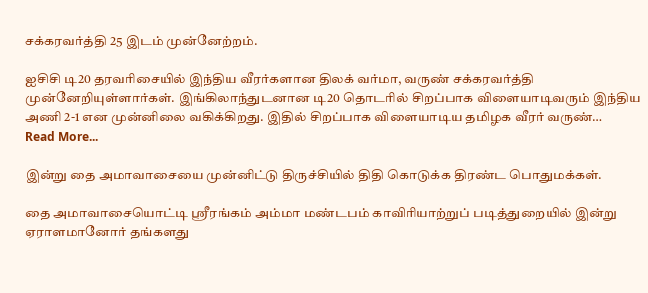சக்கரவர்த்தி 25 இடம் முன்னேற்றம்.

ஐசிசி டி20 தரவரிசையில் இந்திய வீரர்களான திலக் வர்மா, வருண் சக்கரவர்த்தி முன்னேறியுள்ளார்கள். இங்கிலாந்துடனான டி20 தொடரில் சிறப்பாக விளையாடிவரும் இந்திய அணி 2-1 என முன்னிலை வகிக்கிறது. இதில் சிறப்பாக விளையாடிய தமிழக வீரர் வருண்…
Read More...

இன்று தை அமாவாசையை முன்னிட்டு திருச்சியில் திதி கொடுக்க திரண்ட பொதுமக்கள்.

தை அமாவாசையொட்டி ஸ்ரீரங்கம் அம்மா மண்டபம் காவிரியாற்றுப் படித்துறையில் இன்று ஏராளமானோர் தங்களது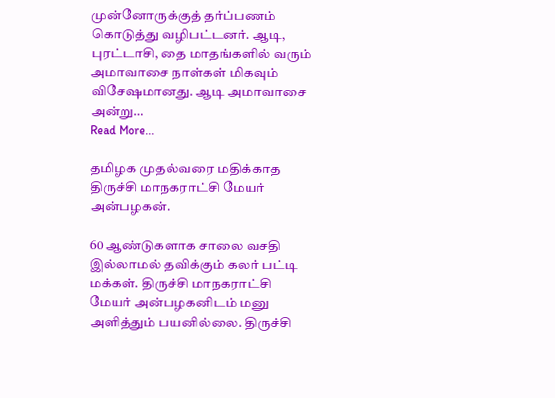முன்னோருக்குத் தர்ப்பணம் கொடுத்து வழிபட்டனர். ஆடி, புரட்டாசி, தை மாதங்களில் வரும் அமாவாசை நாள்கள் மிகவும் விசேஷமானது. ஆடி அமாவாசை அன்று…
Read More...

தமிழக முதல்வரை மதிக்காத திருச்சி மாநகராட்சி மேயர் அன்பழகன்.

60 ஆண்டுகளாக சாலை வசதி இல்லாமல் தவிக்கும் கலர் பட்டி மக்கள். திருச்சி மாநகராட்சி மேயர் அன்பழகனிடம் மனு அளித்தும் பயனில்லை. திருச்சி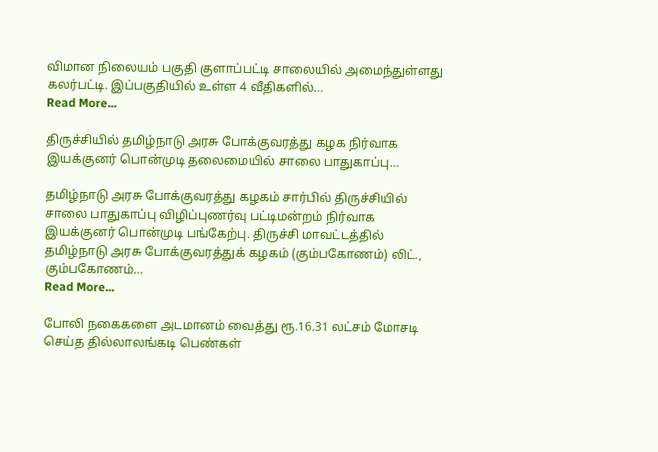விமான நிலையம் பகுதி குளாப்பட்டி சாலையில் அமைந்துள்ளது கலர்பட்டி. இப்பகுதியில் உள்ள 4 வீதிகளில்…
Read More...

திருச்சியில் தமிழ்நாடு அரசு போக்குவரத்து கழக நிர்வாக இயக்குனர் பொன்முடி தலைமையில் சாலை பாதுகாப்பு…

தமிழ்நாடு அரசு போக்குவரத்து கழகம் சார்பில் திருச்சியில் சாலை பாதுகாப்பு விழிப்புணர்வு பட்டிமன்றம் நிர்வாக இயக்குனர் பொன்முடி பங்கேற்பு. திருச்சி மாவட்டத்தில் தமிழ்நாடு அரசு போக்குவரத்துக் கழகம் (கும்பகோணம்) லிட்., கும்பகோணம்…
Read More...

போலி நகைகளை அடமானம் வைத்து ரூ.16.31 லட்சம் மோசடி செய்த தில்லாலங்கடி பெண்கள்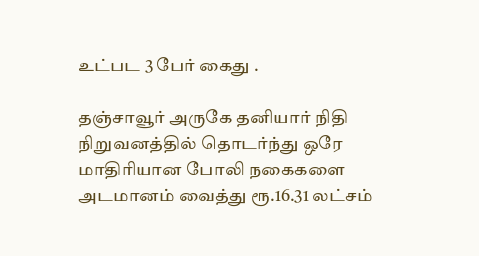உட்பட 3 பேர் கைது .

தஞ்சாவூர் அருகே தனியார் நிதி நிறுவனத்தில் தொடர்ந்து ஒரே மாதிரியான போலி நகைகளை அடமானம் வைத்து ரூ.16.31 லட்சம்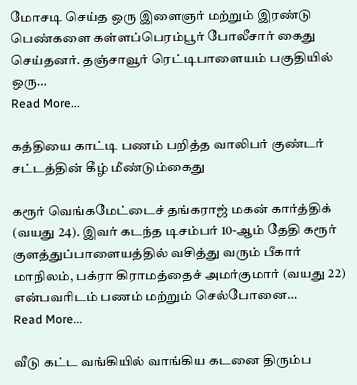மோசடி செய்த ஒரு இளைஞர் மற்றும் இரண்டு பெண்களை கள்ளப்பெரம்பூர் போலீசார் கைது செய்தனர். தஞ்சாவூர் ரெட்டிபாளையம் பகுதியில் ஒரு…
Read More...

கத்தியை காட்டி பணம் பறித்த வாலிபர் குண்டர் சட்டத்தின் கீழ் மீண்டும்கைது

கரூர் வெங்கமேட்டைச் தங்கராஜ் மகன் கார்த்திக் (வயது 24). இவர் கடந்த டிசம்பர் 10-ஆம் தேதி கரூர் குளத்துப்பாளையத்தில் வசித்து வரும் பீகார் மாநிலம், பக்ரா கிராமத்தைச் அமர்குமார் (வயது 22) என்பவரிடம் பணம் மற்றும் செல்போனை…
Read More...

வீடு கட்ட வங்கியில் வாங்கிய கடனை திரும்ப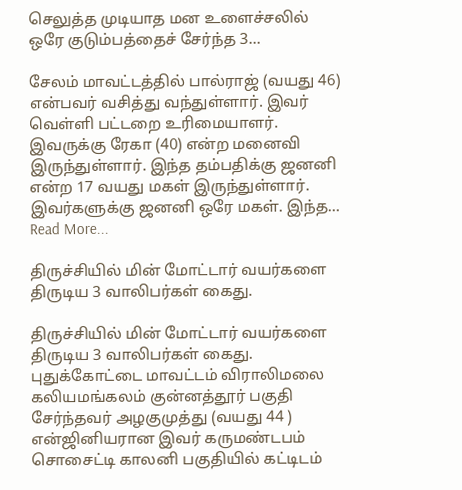செலுத்த முடியாத மன உளைச்சலில் ஒரே குடும்பத்தைச் சேர்ந்த 3…

சேலம் மாவட்டத்தில் பால்ராஜ் (வயது 46) என்பவர் வசித்து வந்துள்ளார். இவர் வெள்ளி பட்டறை உரிமையாளர். இவருக்கு ரேகா (40) என்ற மனைவி இருந்துள்ளார். இந்த தம்பதிக்கு ஜனனி என்ற 17 வயது மகள் இருந்துள்ளார். இவர்களுக்கு ஜனனி ஒரே மகள். இந்த…
Read More...

திருச்சியில் மின் மோட்டார் வயர்களை திருடிய 3 வாலிபர்கள் கைது.

திருச்சியில் மின் மோட்டார் வயர்களை திருடிய 3 வாலிபர்கள் கைது. புதுக்கோட்டை மாவட்டம் விராலிமலை கலியமங்கலம் குன்னத்தூர் பகுதி சேர்ந்தவர் அழகுமுத்து (வயது 44 ) என்ஜினியரான இவர் கருமண்டபம் சொசைட்டி காலனி பகுதியில் கட்டிடம்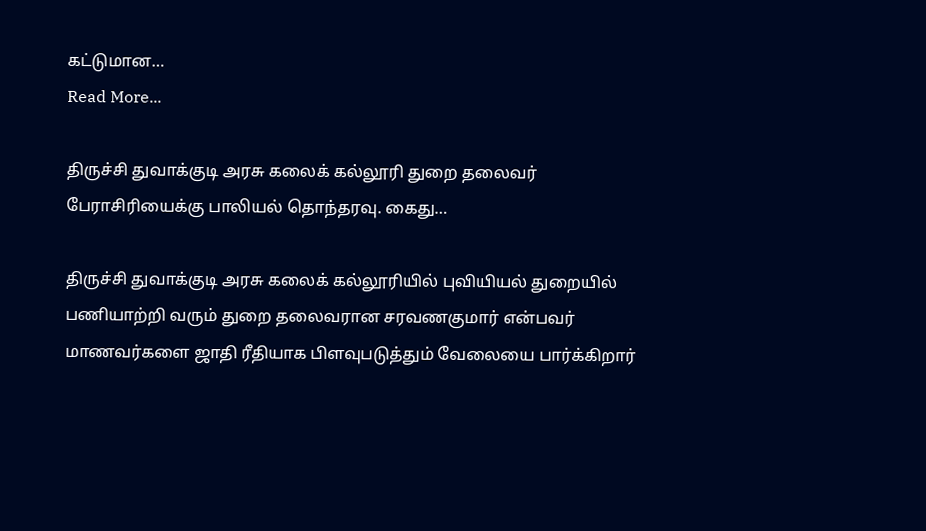கட்டுமான…
Read More...

திருச்சி துவாக்குடி அரசு கலைக் கல்லூரி துறை தலைவர் பேராசிரியைக்கு பாலியல் தொந்தரவு. கைது…

திருச்சி துவாக்குடி அரசு கலைக் கல்லூரியில் புவியியல் துறையில் பணியாற்றி வரும் துறை தலைவரான சரவணகுமார் என்பவர் மாணவர்களை ஜாதி ரீதியாக பிளவுபடுத்தும் வேலையை பார்க்கிறார்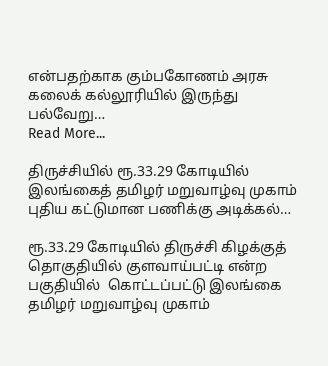என்பதற்காக கும்பகோணம் அரசு கலைக் கல்லூரியில் இருந்து பல்வேறு…
Read More...

திருச்சியில் ரூ.33.29 கோடியில் இலங்கைத் தமிழர் மறுவாழ்வு முகாம் புதிய கட்டுமான பணிக்கு அடிக்கல்…

ரூ.33.29 கோடியில் திருச்சி கிழக்குத் தொகுதியில் குளவாய்பட்டி என்ற பகுதியில்  கொட்டப்பட்டு இலங்கை தமிழர் மறுவாழ்வு முகாம்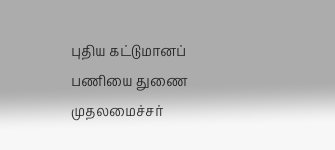புதிய கட்டுமானப் பணியை துணை முதலமைச்சர்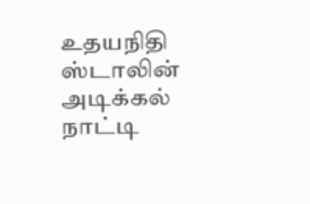உதயநிதி ஸ்டாலின் அடிக்கல் நாட்டி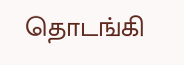தொடங்கி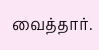வைத்தார்.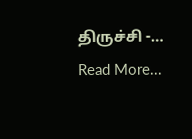திருச்சி -…
Read More...